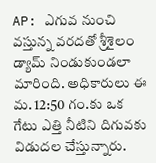AP: ఎగువ నుంచి వస్తున్న వరదతో శ్రీశైలం డ్యామ్ నిండుకుండలా మారింది. అధికారులు ఈ మ. 12:50 గం.కు ఒక గేటు ఎత్తి నీటిని దిగువకు విడుదల చేస్తున్నారు.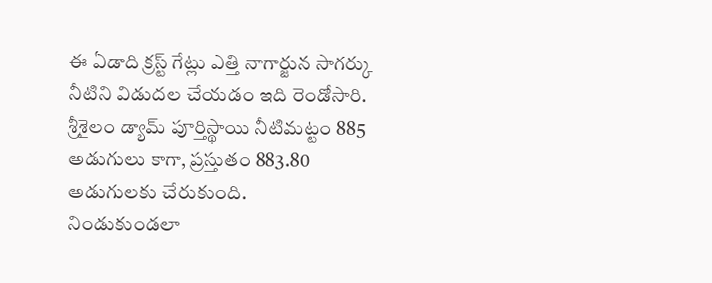ఈ ఏడాది క్రస్ట్ గేట్లు ఎత్తి నాగార్జున సాగర్కు నీటిని విడుదల చేయడం ఇది రెండోసారి. శ్రీశైలం డ్యామ్ పూర్తిస్థాయి నీటిమట్టం 885 అడుగులు కాగా, ప్రస్తుతం 883.80 అడుగులకు చేరుకుంది.
నిండుకుండలా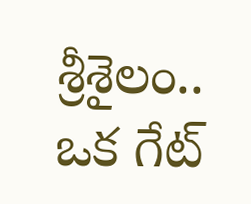శ్రీశైలం.. ఒక గేట్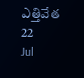ఎత్తివేత
22
Jul